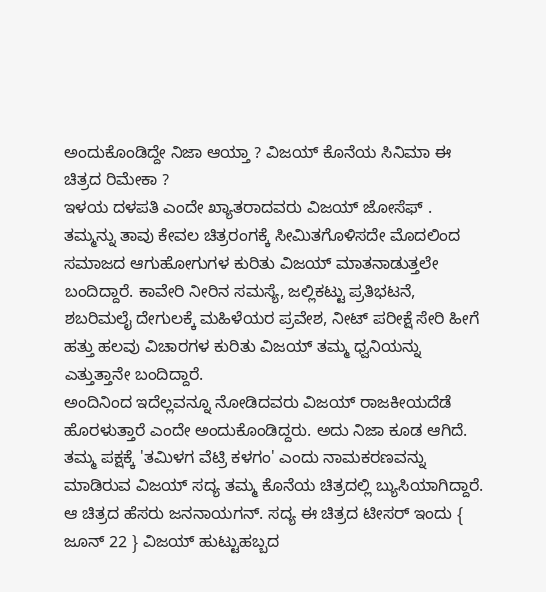ಅಂದುಕೊಂಡಿದ್ದೇ ನಿಜಾ ಆಯ್ತಾ ? ವಿಜಯ್ ಕೊನೆಯ ಸಿನಿಮಾ ಈ ಚಿತ್ರದ ರಿಮೇಕಾ ?
ಇಳಯ ದಳಪತಿ ಎಂದೇ ಖ್ಯಾತರಾದವರು ವಿಜಯ್ ಜೋಸೆಫ್ . ತಮ್ಮನ್ನು ತಾವು ಕೇವಲ ಚಿತ್ರರಂಗಕ್ಕೆ ಸೀಮಿತಗೊಳಿಸದೇ ಮೊದಲಿಂದ ಸಮಾಜದ ಆಗುಹೋಗುಗಳ ಕುರಿತು ವಿಜಯ್ ಮಾತನಾಡುತ್ತಲೇ ಬಂದಿದ್ದಾರೆ. ಕಾವೇರಿ ನೀರಿನ ಸಮಸ್ಯೆ, ಜಲ್ಲಿಕಟ್ಟು ಪ್ರತಿಭಟನೆ, ಶಬರಿಮಲೈ ದೇಗುಲಕ್ಕೆ ಮಹಿಳೆಯರ ಪ್ರವೇಶ, ನೀಟ್ ಪರೀಕ್ಷೆ ಸೇರಿ ಹೀಗೆ ಹತ್ತು ಹಲವು ವಿಚಾರಗಳ ಕುರಿತು ವಿಜಯ್ ತಮ್ಮ ಧ್ವನಿಯನ್ನು ಎತ್ತುತ್ತಾನೇ ಬಂದಿದ್ದಾರೆ.
ಅಂದಿನಿಂದ ಇದೆಲ್ಲವನ್ನೂ ನೋಡಿದವರು ವಿಜಯ್ ರಾಜಕೀಯದೆಡೆ ಹೊರಳುತ್ತಾರೆ ಎಂದೇ ಅಂದುಕೊಂಡಿದ್ದರು. ಅದು ನಿಜಾ ಕೂಡ ಆಗಿದೆ. ತಮ್ಮ ಪಕ್ಷಕ್ಕೆ 'ತಮಿಳಗ ವೆಟ್ರಿ ಕಳಗಂ' ಎಂದು ನಾಮಕರಣವನ್ನು ಮಾಡಿರುವ ವಿಜಯ್ ಸದ್ಯ ತಮ್ಮ ಕೊನೆಯ ಚಿತ್ರದಲ್ಲಿ ಬ್ಯುಸಿಯಾಗಿದ್ದಾರೆ. ಆ ಚಿತ್ರದ ಹೆಸರು ಜನನಾಯಗನ್. ಸದ್ಯ ಈ ಚಿತ್ರದ ಟೀಸರ್ ಇಂದು { ಜೂನ್ 22 } ವಿಜಯ್ ಹುಟ್ಟುಹಬ್ಬದ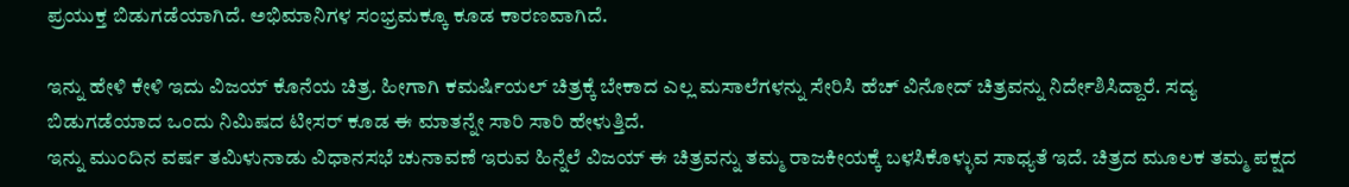ಪ್ರಯುಕ್ತ ಬಿಡುಗಡೆಯಾಗಿದೆ. ಅಭಿಮಾನಿಗಳ ಸಂಭ್ರಮಕ್ಕೂ ಕೂಡ ಕಾರಣವಾಗಿದೆ.

ಇನ್ನು ಹೇಳಿ ಕೇಳಿ ಇದು ವಿಜಯ್ ಕೊನೆಯ ಚಿತ್ರ. ಹೀಗಾಗಿ ಕಮರ್ಷಿಯಲ್ ಚಿತ್ರಕ್ಕೆ ಬೇಕಾದ ಎಲ್ಲ ಮಸಾಲೆಗಳನ್ನು ಸೇರಿಸಿ ಹೆಚ್ ವಿನೋದ್ ಚಿತ್ರವನ್ನು ನಿರ್ದೇಶಿಸಿದ್ದಾರೆ. ಸದ್ಯ ಬಿಡುಗಡೆಯಾದ ಒಂದು ನಿಮಿಷದ ಟೀಸರ್ ಕೂಡ ಈ ಮಾತನ್ನೇ ಸಾರಿ ಸಾರಿ ಹೇಳುತ್ತಿದೆ.
ಇನ್ನು ಮುಂದಿನ ವರ್ಷ ತಮಿಳುನಾಡು ವಿಧಾನಸಭೆ ಚುನಾವಣೆ ಇರುವ ಹಿನ್ನೆಲೆ ವಿಜಯ್ ಈ ಚಿತ್ರವನ್ನು ತಮ್ಮ ರಾಜಕೀಯಕ್ಕೆ ಬಳಸಿಕೊಳ್ಳುವ ಸಾಧ್ಯತೆ ಇದೆ. ಚಿತ್ರದ ಮೂಲಕ ತಮ್ಮ ಪಕ್ಷದ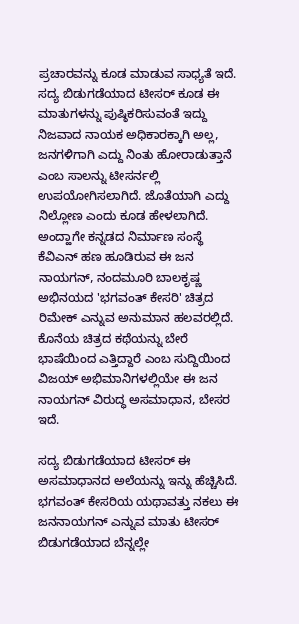ಪ್ರಚಾರವನ್ನು ಕೂಡ ಮಾಡುವ ಸಾಧ್ಯತೆ ಇದೆ.
ಸದ್ಯ ಬಿಡುಗಡೆಯಾದ ಟೀಸರ್ ಕೂಡ ಈ ಮಾತುಗಳನ್ನು ಪುಷ್ಠಿಕರಿಸುವಂತೆ ಇದ್ದು ನಿಜವಾದ ನಾಯಕ ಅಧಿಕಾರಕ್ಕಾಗಿ ಅಲ್ಲ, ಜನಗಳಿಗಾಗಿ ಎದ್ದು ನಿಂತು ಹೋರಾಡುತ್ತಾನೆ ಎಂಬ ಸಾಲನ್ನು ಟೀಸರ್ನಲ್ಲಿ ಉಪಯೋಗಿಸಲಾಗಿದೆ. ಜೊತೆಯಾಗಿ ಎದ್ದು ನಿಲ್ಲೋಣ ಎಂದು ಕೂಡ ಹೇಳಲಾಗಿದೆ.
ಅಂದ್ಹಾಗೇ ಕನ್ನಡದ ನಿರ್ಮಾಣ ಸಂಸ್ಥೆ ಕೆವಿಎನ್ ಹಣ ಹೂಡಿರುವ ಈ ಜನ ನಾಯಗನ್, ನಂದಮೂರಿ ಬಾಲಕೃಷ್ಣ ಅಭಿನಯದ 'ಭಗವಂತ್ ಕೇಸರಿ' ಚಿತ್ರದ ರಿಮೇಕ್ ಎನ್ನುವ ಅನುಮಾನ ಹಲವರಲ್ಲಿದೆ. ಕೊನೆಯ ಚಿತ್ರದ ಕಥೆಯನ್ನು ಬೇರೆ ಭಾಷೆಯಿಂದ ಎತ್ತಿದ್ದಾರೆ ಎಂಬ ಸುದ್ದಿಯಿಂದ ವಿಜಯ್ ಅಭಿಮಾನಿಗಳಲ್ಲಿಯೇ ಈ ಜನ ನಾಯಗನ್ ವಿರುದ್ಧ ಅಸಮಾಧಾನ, ಬೇಸರ ಇದೆ.

ಸದ್ಯ ಬಿಡುಗಡೆಯಾದ ಟೀಸರ್ ಈ ಅಸಮಾಧಾನದ ಅಲೆಯನ್ನು ಇನ್ನು ಹೆಚ್ಚಿಸಿದೆ. ಭಗವಂತ್ ಕೇಸರಿಯ ಯಥಾವತ್ತು ನಕಲು ಈ ಜನನಾಯಗನ್ ಎನ್ನುವ ಮಾತು ಟೀಸರ್ ಬಿಡುಗಡೆಯಾದ ಬೆನ್ನಲ್ಲೇ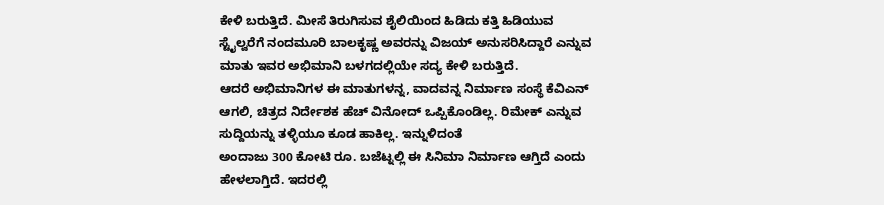ಕೇಳಿ ಬರುತ್ತಿದೆ. ಮೀಸೆ ತಿರುಗಿಸುವ ಶೈಲಿಯಿಂದ ಹಿಡಿದು ಕತ್ತಿ ಹಿಡಿಯುವ ಸ್ಟೈಲ್ವರೆಗೆ ನಂದಮೂರಿ ಬಾಲಕೃಷ್ಣ ಅವರನ್ನು ವಿಜಯ್ ಅನುಸರಿಸಿದ್ದಾರೆ ಎನ್ನುವ ಮಾತು ಇವರ ಅಭಿಮಾನಿ ಬಳಗದಲ್ಲಿಯೇ ಸದ್ಯ ಕೇಳಿ ಬರುತ್ತಿದೆ.
ಆದರೆ ಅಭಿಮಾನಿಗಳ ಈ ಮಾತುಗಳನ್ನ, ವಾದವನ್ನ ನಿರ್ಮಾಣ ಸಂಸ್ಥೆ ಕೆವಿಎನ್ ಆಗಲಿ, ಚಿತ್ರದ ನಿರ್ದೇಶಕ ಹೆಚ್ ವಿನೋದ್ ಒಪ್ಪಿಕೊಂಡಿಲ್ಲ. ರಿಮೇಕ್ ಎನ್ನುವ ಸುದ್ದಿಯನ್ನು ತಳ್ಳಿಯೂ ಕೂಡ ಹಾಕಿಲ್ಲ. ಇನ್ನುಳಿದಂತೆ
ಅಂದಾಜು 300 ಕೋಟಿ ರೂ. ಬಜೆಟ್ನಲ್ಲಿ ಈ ಸಿನಿಮಾ ನಿರ್ಮಾಣ ಆಗ್ತಿದೆ ಎಂದು ಹೇಳಲಾಗ್ತಿದೆ. ಇದರಲ್ಲಿ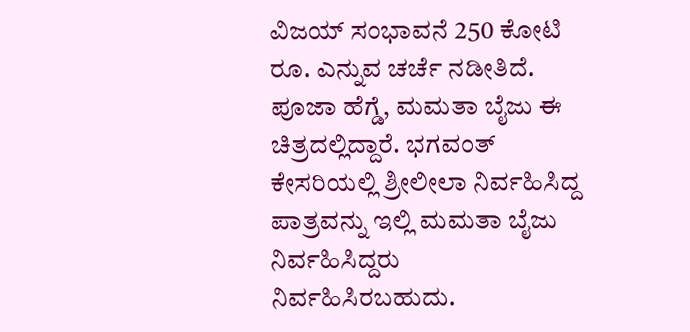ವಿಜಯ್ ಸಂಭಾವನೆ 250 ಕೋಟಿ ರೂ. ಎನ್ನುವ ಚರ್ಚೆ ನಡೀತಿದೆ. ಪೂಜಾ ಹೆಗ್ಡೆ, ಮಮತಾ ಬೈಜು ಈ ಚಿತ್ರದಲ್ಲಿದ್ದಾರೆ. ಭಗವಂತ್ ಕೇಸರಿಯಲ್ಲಿ ಶ್ರೀಲೀಲಾ ನಿರ್ವಹಿಸಿದ್ದ ಪಾತ್ರವನ್ನು ಇಲ್ಲಿ ಮಮತಾ ಬೈಜು ನಿರ್ವಹಿಸಿದ್ದರು ನಿರ್ವಹಿಸಿರಬಹುದು.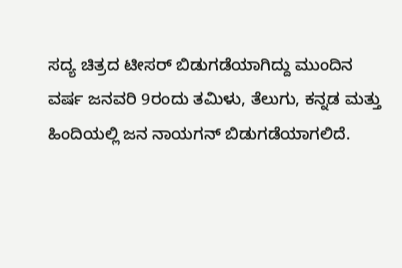ಸದ್ಯ ಚಿತ್ರದ ಟೀಸರ್ ಬಿಡುಗಡೆಯಾಗಿದ್ದು ಮುಂದಿನ ವರ್ಷ ಜನವರಿ 9ರಂದು ತಮಿಳು, ತೆಲುಗು, ಕನ್ನಡ ಮತ್ತು ಹಿಂದಿಯಲ್ಲಿ ಜನ ನಾಯಗನ್ ಬಿಡುಗಡೆಯಾಗಲಿದೆ.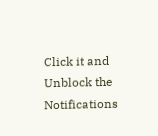Click it and Unblock the Notifications